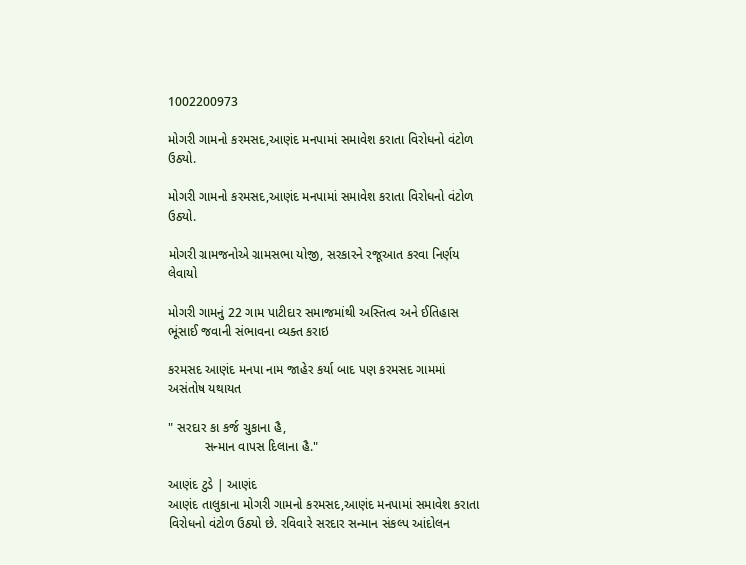1002200973

મોગરી ગામનો કરમસદ,આણંદ મનપામાં સમાવેશ કરાતા વિરોધનો વંટોળ ઉઠ્યો.

મોગરી ગામનો કરમસદ,આણંદ મનપામાં સમાવેશ કરાતા વિરોધનો વંટોળ ઉઠ્યો.

મોગરી ગ્રામજનોએ ગ્રામસભા યોજી, સરકારને રજૂઆત કરવા નિર્ણય લેવાયો

મોગરી ગામનું 22 ગામ પાટીદાર સમાજમાંથી અસ્તિત્વ અને ઈતિહાસ ભૂંસાઈ જવાની સંભાવના વ્યક્ત કરાઇ

કરમસદ આણંદ મનપા નામ જાહેર કર્યા બાદ પણ કરમસદ ગામમાં અસંતોષ યથાયત

" સરદાર કા કર્જ ચુકાના હૈ,
          સન્માન વાપસ દિલાના હૈ."

આણંદ ટુડે | આણંદ
આણંદ તાલુકાના મોગરી ગામનો કરમસદ,આણંદ મનપામાં સમાવેશ કરાતા  વિરોધનો વંટોળ ઉઠ્યો છે. રવિવારે સરદાર સન્માન સંકલ્પ આંદોલન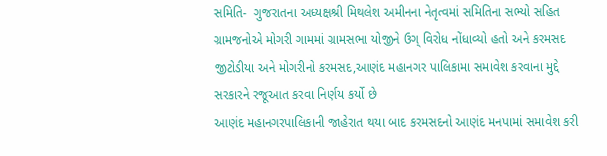સમિતિ-  ગુજરાતના અધ્યક્ષશ્રી મિથલેશ અમીનના નેતૃત્વમાં સમિતિના સભ્યો સહિત ગ્રામજનોએ મોગરી ગામમાં ગ્રામસભા યોજીને ઉગ્ વિરોધ નોંધાવ્યો હતો અને કરમસદ જીટોડીયા અને મોગરીનો કરમસદ,આણંદ મહાનગર પાલિકામા સમાવેશ કરવાના મુદ્દે સરકારને રજૂઆત કરવા નિર્ણય કર્યો છે
આણંદ મહાનગરપાલિકાની જાહેરાત થયા બાદ કરમસદનો આણંદ મનપામાં સમાવેશ કરી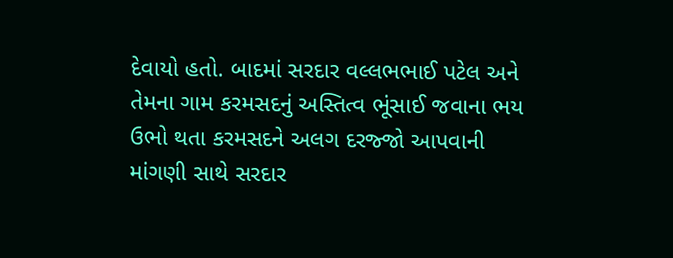દેવાયો હતો. બાદમાં સરદાર વલ્લભભાઈ પટેલ અને તેમના ગામ કરમસદનું અસ્તિત્વ ભૂંસાઈ જવાના ભય ઉભો થતા કરમસદને અલગ દરજ્જો આપવાની માંગણી સાથે સરદાર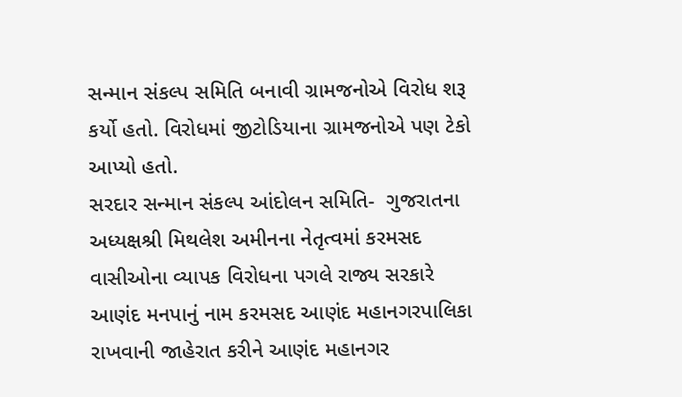સન્માન સંકલ્પ સમિતિ બનાવી ગ્રામજનોએ વિરોધ શરૂ કર્યો હતો. વિરોધમાં જીટોડિયાના ગ્રામજનોએ પણ ટેકો આપ્યો હતો.
સરદાર સન્માન સંકલ્પ આંદોલન સમિતિ-  ગુજરાતના અધ્યક્ષશ્રી મિથલેશ અમીનના નેતૃત્વમાં કરમસદ વાસીઓના વ્યાપક વિરોધના પગલે રાજ્ય સરકારે આણંદ મનપાનું નામ કરમસદ આણંદ મહાનગરપાલિકા રાખવાની જાહેરાત કરીને આણંદ મહાનગર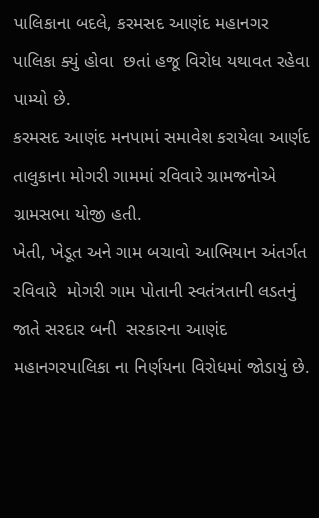પાલિકાના બદલે, કરમસદ આણંદ મહાનગર પાલિકા ક્યું હોવા  છતાં હજૂ વિરોધ યથાવત રહેવા પામ્યો છે.
કરમસદ આણંદ મનપામાં સમાવેશ કરાયેલા આર્ણદ તાલુકાના મોગરી ગામમાં રવિવારે ગ્રામજનોએ ગ્રામસભા યોજી હતી.
ખેતી, ખેડૂત અને ગામ બચાવો આભિયાન અંતર્ગત રવિવારે  મોગરી ગામ પોતાની સ્વતંત્રતાની લડતનું જાતે સરદાર બની  સરકારના આણંદ મહાનગરપાલિકા ના નિર્ણયના વિરોધમાં જોડાયું છે.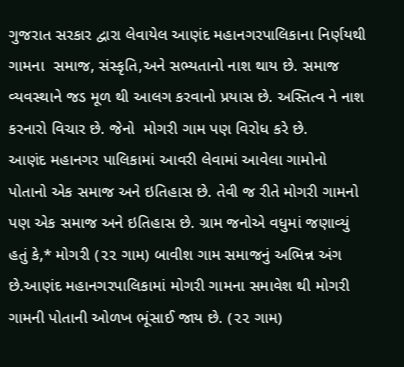ગુજરાત સરકાર દ્વારા લેવાયેલ આણંદ મહાનગરપાલિકાના નિર્ણયથી ગામના  સમાજ, સંસ્કૃતિ,અને સભ્યતાનો નાશ થાય છે. સમાજ વ્યવસ્થાને જડ મૂળ થી આલગ કરવાનો પ્રયાસ છે. અસ્તિત્વ ને નાશ કરનારો વિચાર છે. જેનો  મોગરી ગામ પણ વિરોધ કરે છે.
આણંદ મહાનગર પાલિકામાં આવરી લેવામાં આવેલા ગામોનો પોતાનો એક સમાજ અને ઇતિહાસ છે. તેવી જ રીતે મોગરી ગામનો પણ એક સમાજ અને ઇતિહાસ છે. ગ્રામ જનોએ વધુમાં જણાવ્યું હતું કે,* મોગરી (૨૨ ગામ) બાવીશ ગામ સમાજનું અભિન્ન અંગ છે.આણંદ મહાનગરપાલિકામાં મોગરી ગામના સમાવેશ થી મોગરી ગામની પોતાની ઓળખ ભૂંસાઈ જાય છે. (૨૨ ગામ)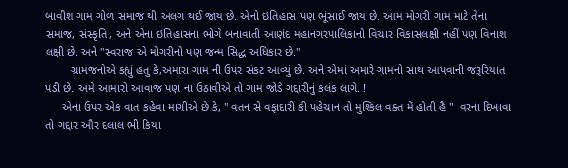બાવીશ ગામ ગોળ સમાજ થી અલગ થઈ જાય છે. એનો ઇતિહાસ પણ ભૂંસાઈ જાય છે. આમ મોગરી ગામ માટે તેના સમાજ, સંસ્કૃતિ, અને એના ઇતિહાસના ભોગે બનાવાતી આણંદ મહાનગરપાલિકાનો વિચાર વિકાસલક્ષી નહીં પણ વિનાશ લક્ષી છે. અને "સ્વરાજ એ મોગરીનો પણ જન્મ સિદ્ધ અધિકાર છે."
        ગ્રામજનોએ કહ્યું હતુ કે,અમારા ગામ ની ઉપર સંકટ આવ્યું છે. અને એમાં અમારે ગામનો સાથ આપવાની જરૂરિયાત પડી છે. અમે આમારો આવાજ પણ ના ઉઠાવીએ તો ગામ જોડે ગદ્દારીનું કલંક લાગે. !
     એના ઉપર એક વાત કહેવા માગીએ છે કે, " વતન સે વફાદારી કી પહેચાન તો મુશ્કિલ વક્ત મેં હોતી હૈ "  વરના દિખાવા તો ગદ્દાર ઔર દલાલ ભી કિયા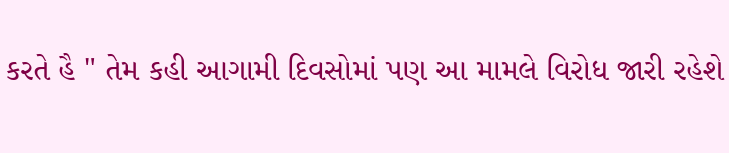કરતે હૈ " તેમ કહી આગામી દિવસોમાં પણ આ મામલે વિરોધ જારી રહેશે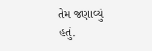તેમ જણાવ્યું હતું.